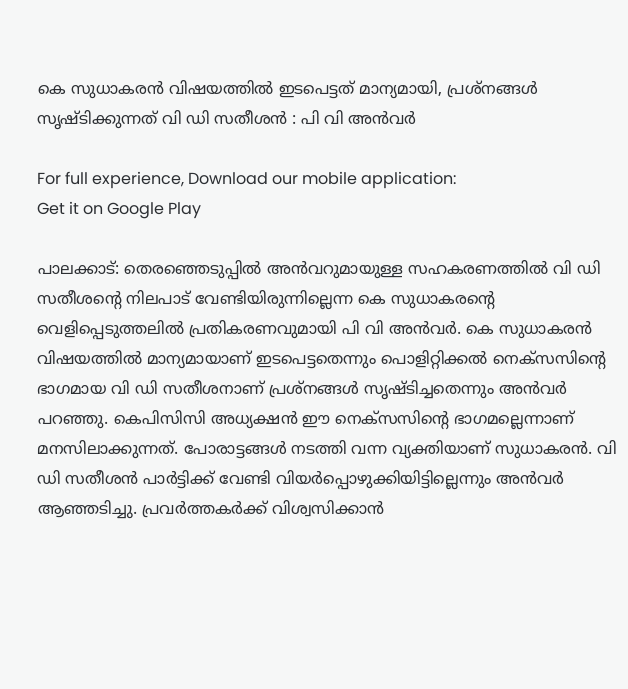കെ സുധാകരന്‍ വിഷയത്തില്‍ ഇടപെട്ടത് മാന്യമായി, പ്രശ്നങ്ങള്‍ സൃഷ്ടിക്കുന്നത് വി ഡി സതീശൻ : പി വി അന്‍വര്‍

For full experience, Download our mobile application:
Get it on Google Play

പാലക്കാട്: തെരഞ്ഞെടുപ്പില്‍ അന്‍വറുമായുള്ള സഹകരണത്തില്‍ വി ഡി സതീശന്റെ നിലപാട് വേണ്ടിയിരുന്നില്ലെന്ന കെ സുധാകരന്റെ വെളിപ്പെടുത്തലില്‍ പ്രതികരണവുമായി പി വി അന്‍വര്‍. കെ സുധാകരന്‍ വിഷയത്തില്‍ മാന്യമായാണ് ഇടപെട്ടതെന്നും പൊളിറ്റിക്കല്‍ നെക്സസിന്റെ ഭാഗമായ വി ഡി സതീശനാണ് പ്രശ്നങ്ങള്‍ സൃഷ്ടിച്ചതെന്നും അന്‍വര്‍ പറഞ്ഞു. കെപിസിസി അധ്യക്ഷന്‍ ഈ നെക്സസിന്റെ ഭാഗമല്ലെന്നാണ് മനസിലാക്കുന്നത്. പോരാട്ടങ്ങള്‍ നടത്തി വന്ന വ്യക്തിയാണ് സുധാകരന്‍. വി ഡി സതീശന്‍ പാര്‍ട്ടിക്ക് വേണ്ടി വിയര്‍പ്പൊഴുക്കിയിട്ടില്ലെന്നും അന്‍വര്‍ ആഞ്ഞടിച്ചു. പ്രവര്‍ത്തകര്‍ക്ക് വിശ്വസിക്കാന്‍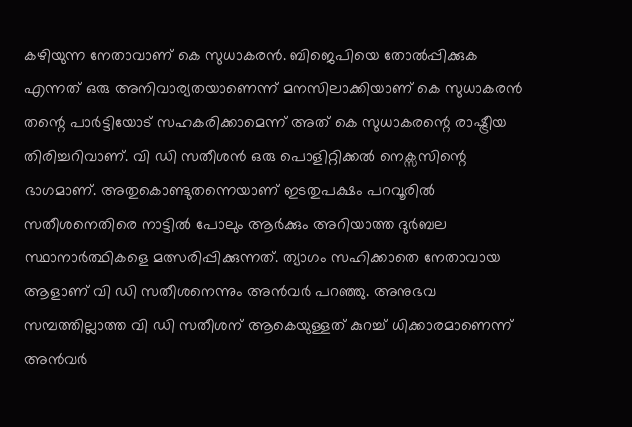കഴിയുന്ന നേതാവാണ് കെ സുധാകരന്‍. ബിജെപിയെ തോല്‍പ്പിക്കുക എന്നത് ഒരു അനിവാര്യതയാണെന്ന് മനസിലാക്കിയാണ് കെ സുധാകരന്‍ തന്റെ പാര്‍ട്ടിയോട് സഹകരിക്കാമെന്ന് അത് കെ സുധാകരന്റെ രാഷ്ട്രീയ തിരിച്ചറിവാണ്. വി ഡി സതീശന്‍ ഒരു പൊളിറ്റിക്കല്‍ നെക്സസിന്റെ ഭാഗമാണ്. അതുകൊണ്ടുതന്നെയാണ് ഇടതുപക്ഷം പറവൂരില്‍ സതീശനെതിരെ നാട്ടില്‍ പോലും ആര്‍ക്കും അറിയാത്ത ദുര്‍ബല സ്ഥാനാര്‍ത്ഥികളെ മത്സരിപ്പിക്കുന്നത്. ത്യാഗം സഹിക്കാതെ നേതാവായ ആളാണ് വി ഡി സതീശനെന്നും അന്‍വര്‍ പറഞ്ഞു. അനുഭവ സമ്പത്തില്ലാത്ത വി ഡി സതീശന് ആകെയുള്ളത് കുറച്ച് ധിക്കാരമാണെന്ന് അന്‍വര്‍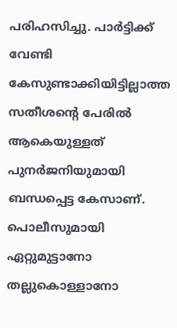പരിഹസിച്ചു. പാര്‍ട്ടിക്ക് വേണ്ടി കേസുണ്ടാക്കിയിട്ടില്ലാത്ത സതീശന്റെ പേരില്‍ ആകെയുള്ളത് പുനര്‍ജനിയുമായി ബന്ധപ്പെട്ട കേസാണ്. പൊലീസുമായി ഏറ്റുമുട്ടാനോ തല്ലുകൊള്ളാനോ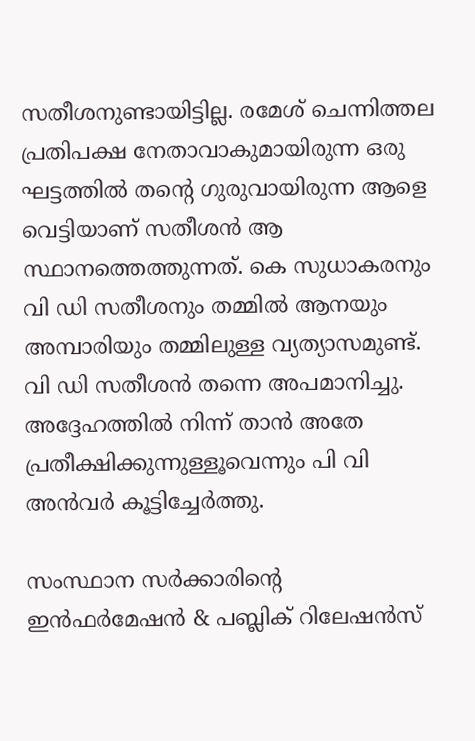സതീശനുണ്ടായിട്ടില്ല. രമേശ് ചെന്നിത്തല പ്രതിപക്ഷ നേതാവാകുമായിരുന്ന ഒരു ഘട്ടത്തില്‍ തന്റെ ഗുരുവായിരുന്ന ആളെ വെട്ടിയാണ് സതീശന്‍ ആ സ്ഥാനത്തെത്തുന്നത്. കെ സുധാകരനും വി ഡി സതീശനും തമ്മില്‍ ആനയും അമ്പാരിയും തമ്മിലുള്ള വ്യത്യാസമുണ്ട്. വി ഡി സതീശന്‍ തന്നെ അപമാനിച്ചു. അദ്ദേഹത്തില്‍ നിന്ന് താന്‍ അതേ പ്രതീക്ഷിക്കുന്നുള്ളൂവെന്നും പി വി അന്‍വര്‍ കൂട്ടിച്ചേര്‍ത്തു.

സംസ്ഥാന സര്‍ക്കാരിന്റെ ഇന്‍ഫര്‍മേഷന്‍ & പബ്ലിക് റിലേഷന്‍സ്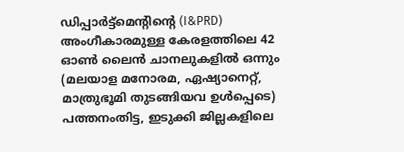ഡിപ്പാര്‍ട്ട്മെന്റിന്റെ (I&PRD) അംഗീകാരമുള്ള കേരളത്തിലെ 42 ഓണ്‍ ലൈന്‍ ചാനലുകളില്‍ ഒന്നും (മലയാള മനോരമ, ഏഷ്യാനെറ്റ്, മാത്രുഭൂമി തുടങ്ങിയവ ഉള്‍പ്പെടെ) പത്തനംതിട്ട, ഇടുക്കി ജില്ലകളിലെ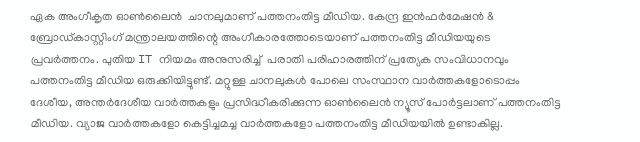ഏക അംഗീകൃത ഓണ്‍ലൈന്‍  ചാനലുമാണ് പത്തനംതിട്ട മീഡിയ. കേന്ദ്ര ഇന്‍ഫര്‍മേഷന്‍ & ബ്രോഡ്‌കാസ്റ്റിംഗ് മന്ത്രാലയത്തിന്റെ അംഗീകാരത്തോടെയാണ് പത്തനംതിട്ട മീഡിയയുടെ പ്രവര്‍ത്തനം. പുതിയ IT നിയമം അനുസരിച്ച്  പരാതി പരിഹാരത്തിന് പ്രത്യേക സംവിധാനവും പത്തനംതിട്ട മീഡിയ ഒരുക്കിയിട്ടുണ്ട്. മറ്റുള്ള ചാനലുകള്‍ പോലെ സംസ്ഥാന വാര്‍ത്തകളോടൊപ്പം ദേശീയ, അന്തര്‍ദേശീയ വാര്‍ത്തകളും പ്രസിദ്ധീകരിക്കുന്ന ഓണ്‍ലൈന്‍ ന്യൂസ് പോര്‍ട്ടലാണ് പത്തനംതിട്ട മീഡിയ. വ്യാജ വാര്‍ത്തകളോ കെട്ടിച്ചമച്ച വാര്‍ത്തകളോ പത്തനംതിട്ട മീഡിയയില്‍ ഉണ്ടാകില്ല.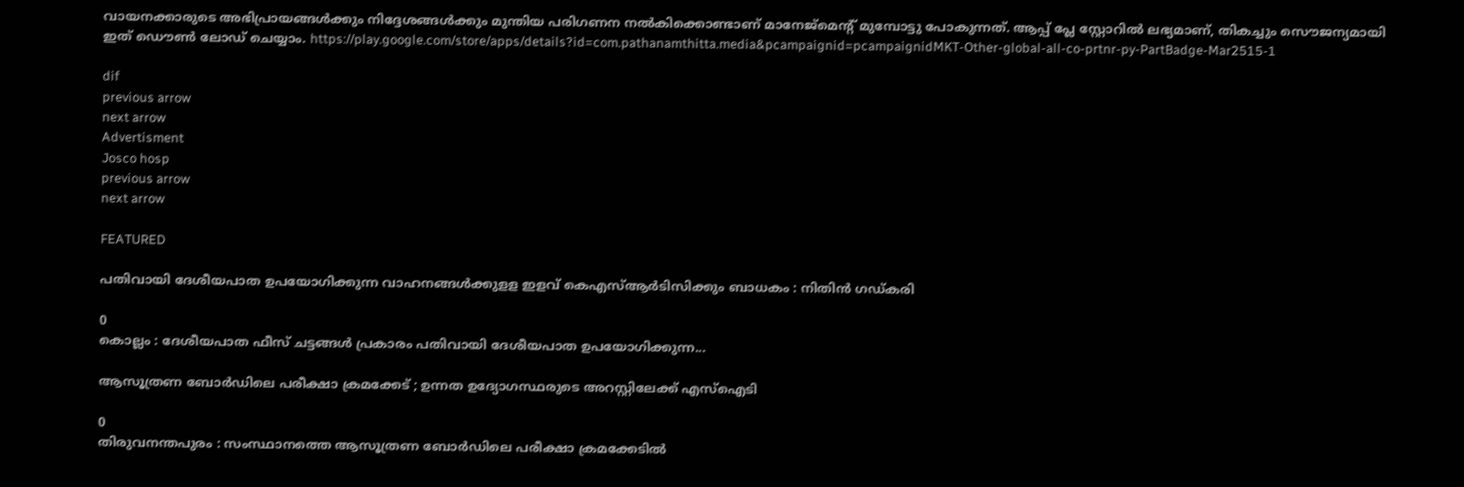വായനക്കാരുടെ അഭിപ്രായങ്ങള്‍ക്കും നിദ്ദേശങ്ങള്‍ക്കും മുന്തിയ പരിഗണന നല്‍കിക്കൊണ്ടാണ് മാനേജ്മെന്റ് മുമ്പോട്ടു പോകുന്നത്. ആപ്പ് പ്ലേ സ്റ്റോറില്‍ ലഭ്യമാണ്, തികച്ചും സൌജന്യമായി ഇത് ഡൌണ്‍ ലോഡ് ചെയ്യാം. https://play.google.com/store/apps/details?id=com.pathanamthitta.media&pcampaignid=pcampaignidMKT-Other-global-all-co-prtnr-py-PartBadge-Mar2515-1

dif
previous arrow
next arrow
Advertisment
Josco hosp
previous arrow
next arrow

FEATURED

പതിവായി ദേശീയപാത ഉപയോഗിക്കുന്ന വാഹനങ്ങൾക്കുളള ഇളവ് കെഎസ്ആർടിസിക്കും ബാധകം : നിതിൻ ഗഡ്കരി

0
കൊല്ലം : ദേശീയപാത ഫീസ് ചട്ടങ്ങൾ പ്രകാരം പതിവായി ദേശീയപാത ഉപയോഗിക്കുന്ന...

ആസൂത്രണ ബോര്‍ഡിലെ പരീക്ഷാ ക്രമക്കേട് ; ഉന്നത ഉദ്യോഗസ്ഥരുടെ അറസ്റ്റിലേക്ക് എസ്ഐടി

0
തിരുവനന്തപുരം : സംസ്ഥാനത്തെ ആസൂത്രണ ബോർഡിലെ പരീക്ഷാ ക്രമക്കേടിൽ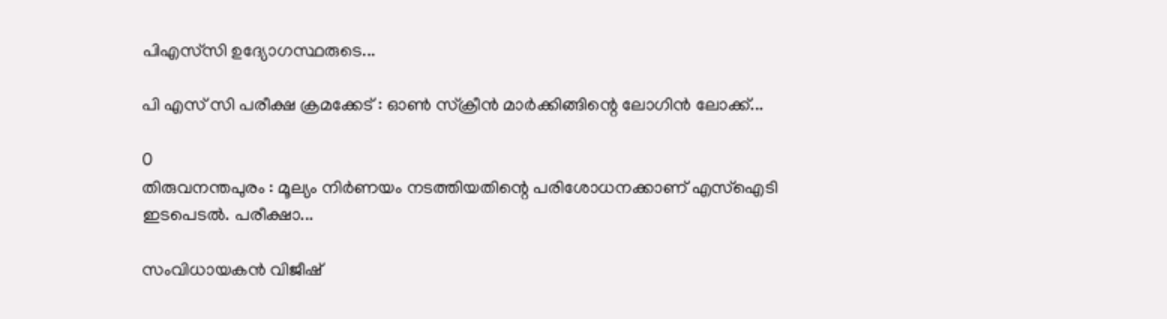പിഎസ്‍സി ഉദ്യോഗസ്ഥരുടെ...

പി എസ് സി പരീക്ഷ ക്രമക്കേട് : ഓൺ സ്ക്രീൻ മാർക്കിങ്ങിന്റെ ലോഗിൻ ലോക്ക്...

0
തിരുവനന്തപുരം : മൂല്യം നിർണയം നടത്തിയതിന്റെ പരിശോധനക്കാണ് എസ്ഐടി ഇടപെടൽ. പരീക്ഷാ...

സംവിധായകൻ വിജീഷ്‌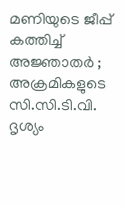മണിയുടെ ജീപ്പ് കത്തിച്ച് അജ്ഞാതർ ; അക്രമികളുടെ സി.സി.ടി.വി. ദൃശ്യം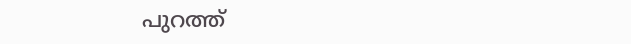പുറത്ത്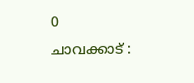0
ചാവക്കാട് :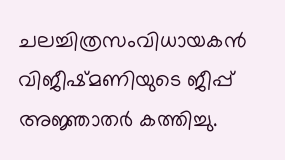ചലച്ചിത്രസംവിധായകൻ വിജീഷ്‌മണിയുടെ ജീപ്പ് അജ്ഞാതർ കത്തിച്ചു.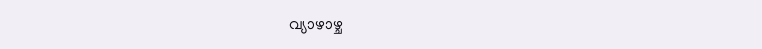വ്യാഴാഴ്ച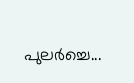പുലർച്ചെ...